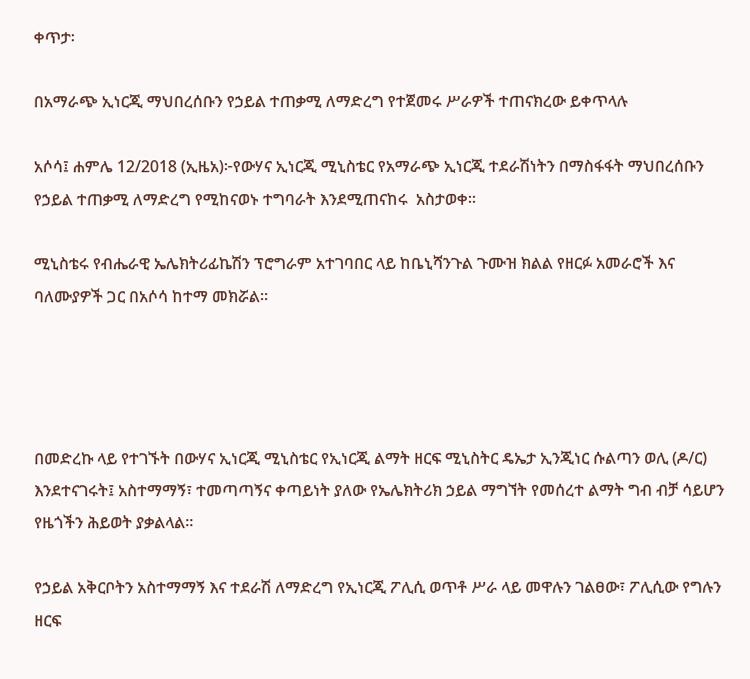ቀጥታ፡

በአማራጭ ኢነርጂ ማህበረሰቡን የኃይል ተጠቃሚ ለማድረግ የተጀመሩ ሥራዎች ተጠናክረው ይቀጥላሉ

አሶሳ፤ ሐምሌ 12/2018 (ኢዜአ)፦የውሃና ኢነርጂ ሚኒስቴር የአማራጭ ኢነርጂ ተደራሽነትን በማስፋፋት ማህበረሰቡን የኃይል ተጠቃሚ ለማድረግ የሚከናወኑ ተግባራት እንደሚጠናከሩ  አስታወቀ።

ሚኒስቴሩ የብሔራዊ ኤሌክትሪፊኬሽን ፕሮግራም አተገባበር ላይ ከቤኒሻንጉል ጉሙዝ ክልል የዘርፉ አመራሮች እና ባለሙያዎች ጋር በአሶሳ ከተማ መክሯል።




በመድረኩ ላይ የተገኙት በውሃና ኢነርጂ ሚኒስቴር የኢነርጂ ልማት ዘርፍ ሚኒስትር ዴኤታ ኢንጂነር ሱልጣን ወሊ (ዶ/ር) እንደተናገሩት፤ አስተማማኝ፣ ተመጣጣኝና ቀጣይነት ያለው የኤሌክትሪክ ኃይል ማግኘት የመሰረተ ልማት ግብ ብቻ ሳይሆን የዜጎችን ሕይወት ያቃልላል።

የኃይል አቅርቦትን አስተማማኝ እና ተደራሽ ለማድረግ የኢነርጂ ፖሊሲ ወጥቶ ሥራ ላይ መዋሉን ገልፀው፣ ፖሊሲው የግሉን ዘርፍ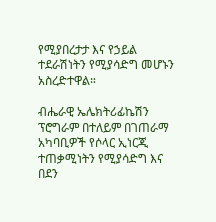የሚያበረታታ እና የኃይል ተደራሽነትን የሚያሳድግ መሆኑን አስረድተዋል።

ብሔራዊ ኤሌክትሪፊኬሽን ፕሮግራም በተለይም በገጠራማ አካባቢዎች የሶላር ኢነርጂ ተጠቃሚነትን የሚያሳድግ እና በደን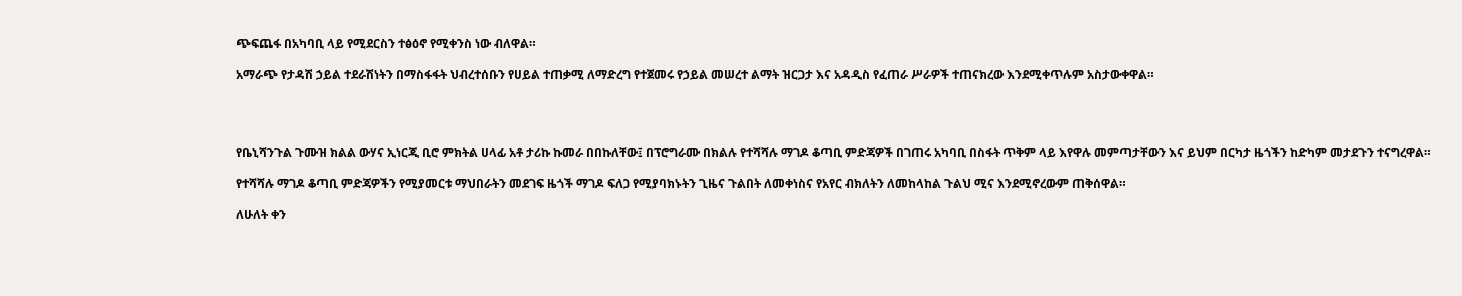ጭፍጨፋ በአካባቢ ላይ የሚደርስን ተፅዕኖ የሚቀንስ ነው ብለዋል።

አማራጭ የታዳሽ ኃይል ተደራሽነትን በማስፋፋት ህብረተሰቡን የሀይል ተጠቃሚ ለማድረግ የተጀመሩ የኃይል መሠረተ ልማት ዝርጋታ እና አዳዲስ የፈጠራ ሥራዎች ተጠናክረው እንደሚቀጥሉም አስታውቀዋል።




የቤኒሻንጉል ጉሙዝ ክልል ውሃና ኢነርጂ ቢሮ ምክትል ሀላፊ አቶ ታሪኩ ኩመራ በበኩለቸው፤ በፕሮግራሙ በክልሉ የተሻሻሉ ማገዶ ቆጣቢ ምድጃዎች በገጠሩ አካባቢ በስፋት ጥቅም ላይ እየዋሉ መምጣታቸውን እና ይህም በርካታ ዜጎችን ከድካም መታደጉን ተናግረዋል።

የተሻሻሉ ማገዶ ቆጣቢ ምድጃዎችን የሚያመርቱ ማህበራትን መደገፍ ዜጎች ማገዶ ፍለጋ የሚያባክኑትን ጊዜና ጉልበት ለመቀነስና የአየር ብክለትን ለመከላከል ጉልህ ሚና እንደሚኖረውም ጠቅሰዋል።

ለሁለት ቀን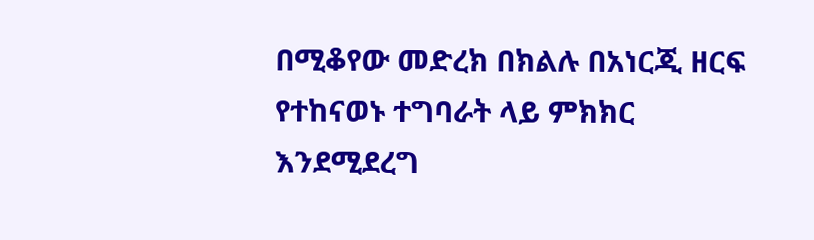በሚቆየው መድረክ በክልሉ በአነርጂ ዘርፍ የተከናወኑ ተግባራት ላይ ምክክር እንደሚደረግ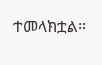ተመላክቷል።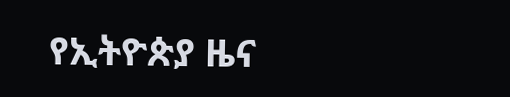የኢትዮጵያ ዜና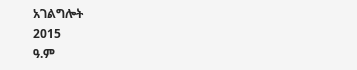አገልግሎት
2015
ዓ.ም